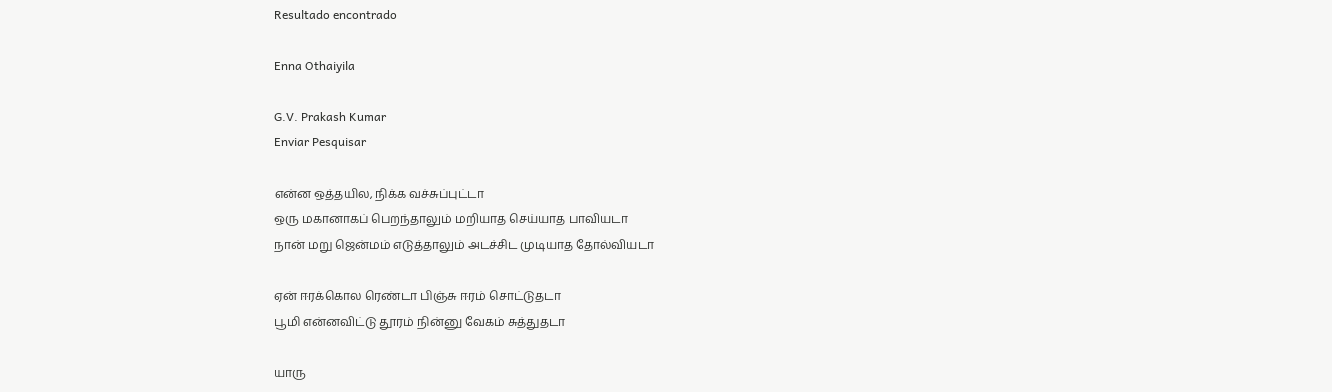Resultado encontrado

Enna Othaiyila

G.V. Prakash Kumar
Enviar Pesquisar

என்ன ஒத்தயில, நிக்க வச்சுப்புட்டா
ஒரு மகானாகப் பெறந்தாலும் மறியாத செய்யாத பாவியடா
நான் மறு ஜென்மம் எடுத்தாலும் அடச்சிட முடியாத தோல்வியடா

ஏன் ஈரக்கொல ரெண்டா பிஞ்சு ஈரம் சொட்டுதடா
பூமி என்னவிட்டு தூரம் நின்னு வேகம் சுத்துதடா

யாரு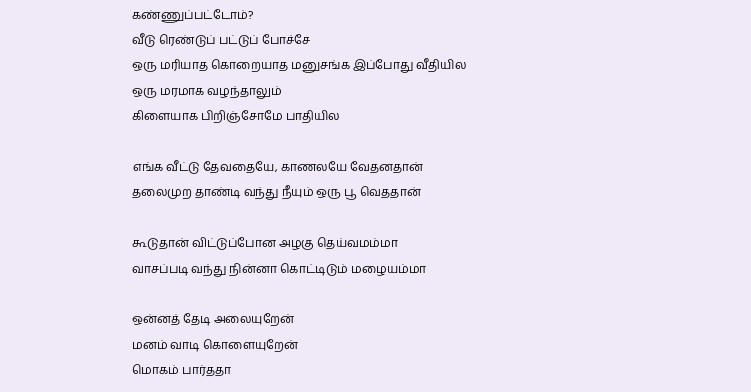கண்ணுப்பட்டோம்?
வீடு ரெண்டுப் பட்டுப் போச்சே
ஒரு மரியாத கொறையாத மனுசங்க இப்போது வீதியில
ஒரு மரமாக வழந்தாலும்
கிளையாக பிறிஞ்சோமே பாதியில

எங்க வீட்டு தேவதையே, காணலயே வேதனதான்
தலைமுற தாண்டி வந்து நீயும் ஒரு பூ வெததான்

கூடுதான் விட்டுப்போன அழகு தெய்வமம்மா
வாசப்படி வந்து நின்னா கொட்டிடும் மழையம்மா

ஒன்னத் தேடி அலையுறேன்
மனம் வாடி கொளையுறேன்
மொகம் பார்ததா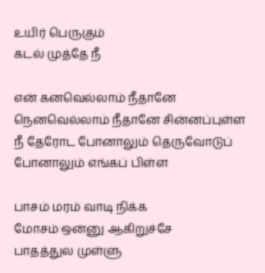உயிர் பெருகும்
கடல் முத்தே நீ

என் கனவெல்லாம் நீதானே நெனவெல்லாம் நீதானே சின்னப்புள்ள
நீ தேரோட போனாலும் தெருவோடுப் போனாலும் எங்கப் பிள்ள

பாசம் மரம் வாடி நிக்க
மோசம் ஒன்னு ஆகிறுச்சே
பாதத்துல முள்ளு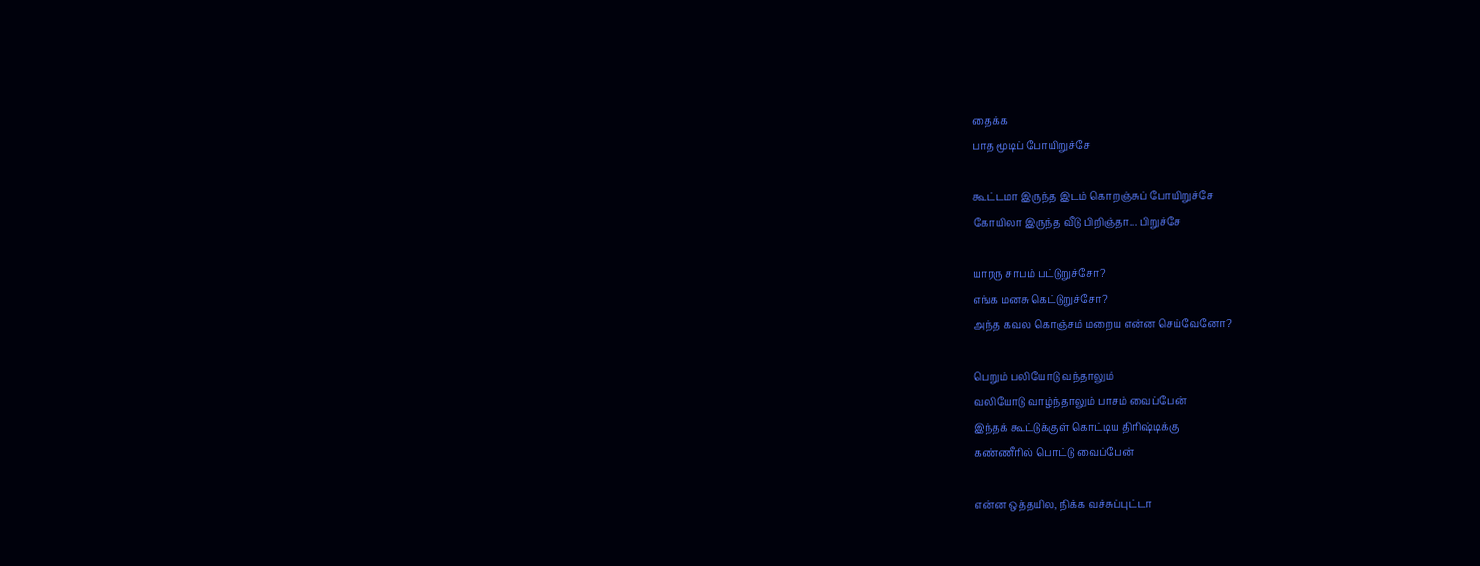தைக்க
பாத மூடிப் போயிறுச்சே

கூட்டமா இருந்த இடம் கொறஞ்சுப் போயிறுச்சே
கோயிலா இருந்த வீடு பிறிஞ்தா... பிறுச்சே

யாரரு சாபம் பட்டுறுச்சோ?
எங்க மனசு கெட்டுறுச்சோ?
அந்த கவல கொஞ்சம் மறைய என்ன செய்வேனோ?

பெறும் பலியோடு வந்தாலும்
வலியோடு வாழ்ந்தாலும் பாசம் வைப்பேன்
இந்தக் கூட்டுக்குள் கொட்டிய திரிஷ்டிக்கு
கண்ணீரில் பொட்டு வைப்பேன்

என்ன ஒத்தயில, நிக்க வச்சுப்புட்டா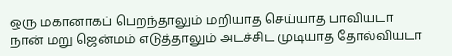ஒரு மகானாகப் பெறந்தாலும் மறியாத செய்யாத பாவியடா
நான் மறு ஜென்மம் எடுத்தாலும் அடச்சிட முடியாத தோல்வியடா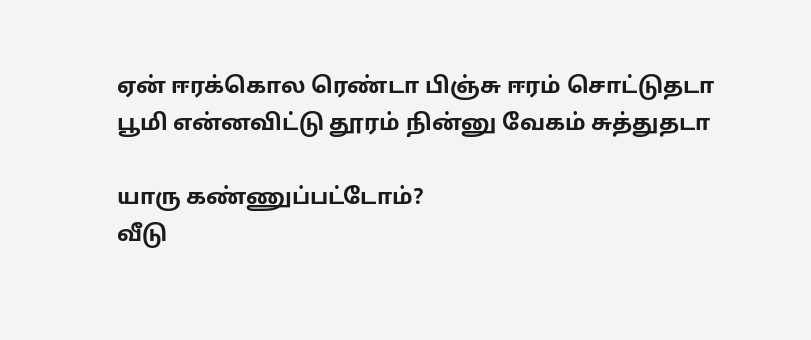ஏன் ஈரக்கொல ரெண்டா பிஞ்சு ஈரம் சொட்டுதடா
பூமி என்னவிட்டு தூரம் நின்னு வேகம் சுத்துதடா

யாரு கண்ணுப்பட்டோம்?
வீடு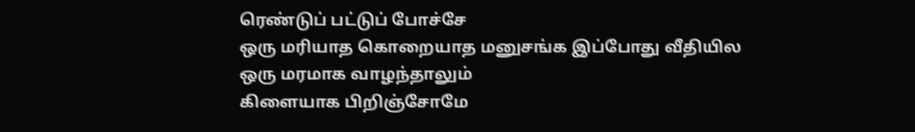ரெண்டுப் பட்டுப் போச்சே
ஒரு மரியாத கொறையாத மனுசங்க இப்போது வீதியில
ஒரு மரமாக வாழந்தாலும்
கிளையாக பிறிஞ்சோமே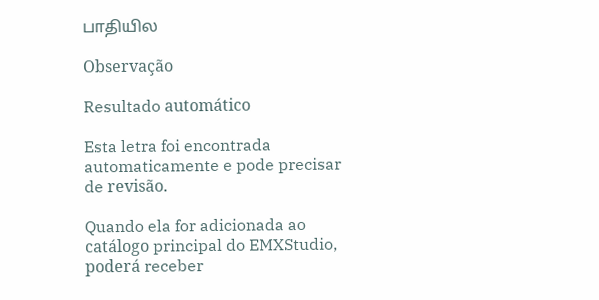பாதியில

Observação

Resultado automático

Esta letra foi encontrada automaticamente e pode precisar de revisão.

Quando ela for adicionada ao catálogo principal do EMXStudio, poderá receber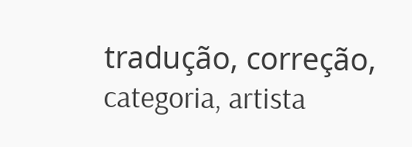tradução, correção, categoria, artista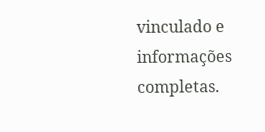vinculado e informações completas.